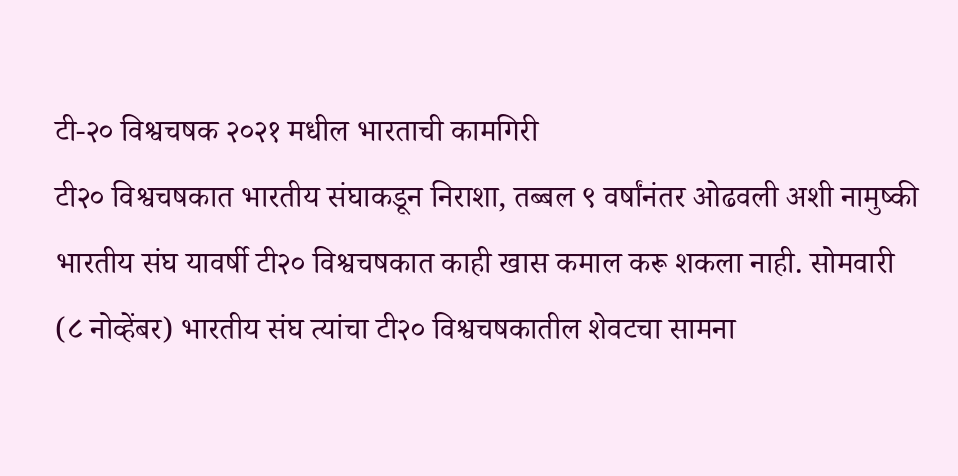टी-२० विश्वचषक २०२१ मधील भारताची कामगिरी
टी२० विश्वचषकात भारतीय संघाकडून निराशा, तब्बल ९ वर्षांनंतर ओढवली अशी नामुष्की
भारतीय संघ यावर्षी टी२० विश्वचषकात काही खास कमाल करू शकला नाही. सोमवारी (८ नोव्हेंबर) भारतीय संघ त्यांचा टी२० विश्वचषकातील शेवटचा सामना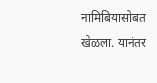नामिबियासोबत खेळला. यानंतर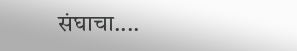संघाचा....